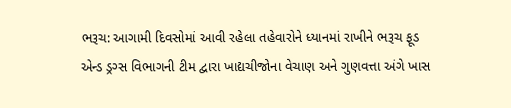ભરૂચ: આગામી દિવસોમાં આવી રહેલા તહેવારોને ધ્યાનમાં રાખીને ભરૂચ ફૂડ એન્ડ ડ્રગ્સ વિભાગની ટીમ દ્વારા ખાદ્યચીજોના વેચાણ અને ગુણવત્તા અંગે ખાસ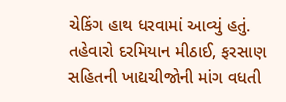ચેકિંગ હાથ ધરવામાં આવ્યું હતું. તહેવારો દરમિયાન મીઠાઈ, ફરસાણ સહિતની ખાદ્યચીજોની માંગ વધતી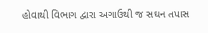હોવાથી વિભાગ દ્વારા અગાઉથી જ સઘન તપાસ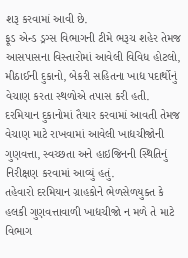શરૂ કરવામાં આવી છે.
ફૂડ એન્ડ ડ્રગ્સ વિભાગની ટીમે ભરૂચ શહેર તેમજ આસપાસના વિસ્તારોમાં આવેલી વિવિધ હોટલો, મીઠાઈની દુકાનો, બેકરી સહિતના ખાદ્ય પદાર્થોનું વેચાણ કરતા સ્થળોએ તપાસ કરી હતી. દરમિયાન દુકાનોમાં તૈયાર કરવામાં આવતી તેમજ વેચાણ માટે રાખવામાં આવેલી ખાદ્યચીજોની ગુણવત્તા, સ્વચ્છતા અને હાઇજિનની સ્થિતિનું નિરીક્ષણ કરવામાં આવ્યું હતું.
તહેવારો દરમિયાન ગ્રાહકોને ભેળસેળયુક્ત કે હલકી ગુણવત્તાવાળી ખાદ્યચીજો ન મળે તે માટે વિભાગ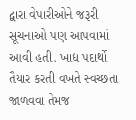દ્વારા વેપારીઓને જરૂરી સૂચનાઓ પણ આપવામાં આવી હતી. ખાદ્ય પદાર્થો તૈયાર કરતી વખતે સ્વચ્છતા જાળવવા તેમજ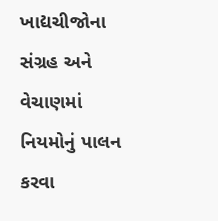ખાદ્યચીજોના સંગ્રહ અને વેચાણમાં નિયમોનું પાલન કરવા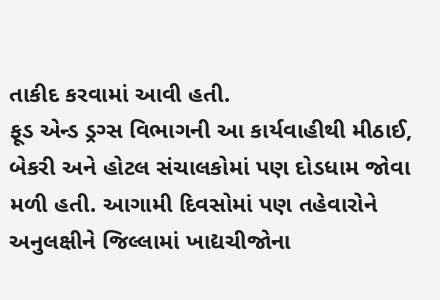તાકીદ કરવામાં આવી હતી.
ફૂડ એન્ડ ડ્રગ્સ વિભાગની આ કાર્યવાહીથી મીઠાઈ, બેકરી અને હોટલ સંચાલકોમાં પણ દોડધામ જોવા મળી હતી. આગામી દિવસોમાં પણ તહેવારોને અનુલક્ષીને જિલ્લામાં ખાદ્યચીજોના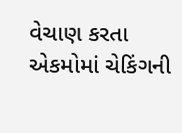વેચાણ કરતા એકમોમાં ચેકિંગની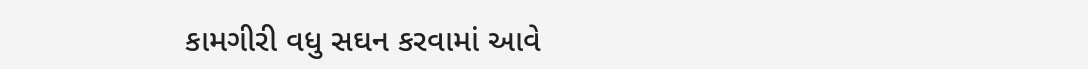કામગીરી વધુ સઘન કરવામાં આવે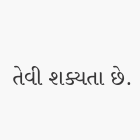તેવી શક્યતા છે.